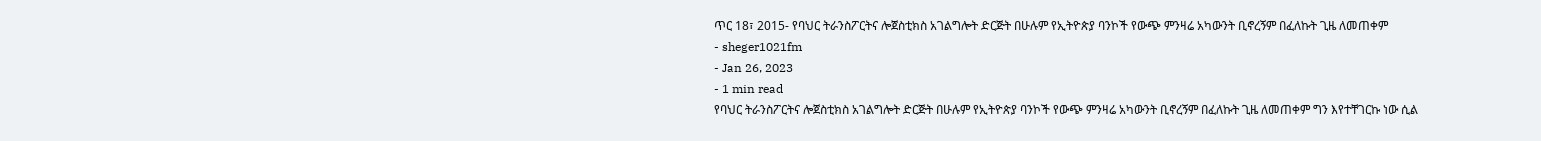ጥር 18፣ 2015- የባህር ትራንስፖርትና ሎጀስቲክስ አገልግሎት ድርጅት በሁሉም የኢትዮጵያ ባንኮች የውጭ ምንዛሬ አካውንት ቢኖረኝም በፈለኩት ጊዜ ለመጠቀም
- sheger1021fm
- Jan 26, 2023
- 1 min read
የባህር ትራንስፖርትና ሎጀስቲክስ አገልግሎት ድርጅት በሁሉም የኢትዮጵያ ባንኮች የውጭ ምንዛሬ አካውንት ቢኖረኝም በፈለኩት ጊዜ ለመጠቀም ግን እየተቸገርኩ ነው ሲል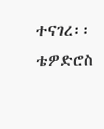ተናገረ፡፡
ቴዎድሮስ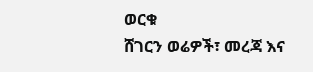ወርቁ
ሸገርን ወሬዎች፣ መረጃ እና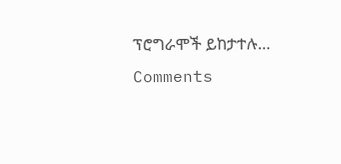ፕሮግራሞች ይከታተሉ…
Comments